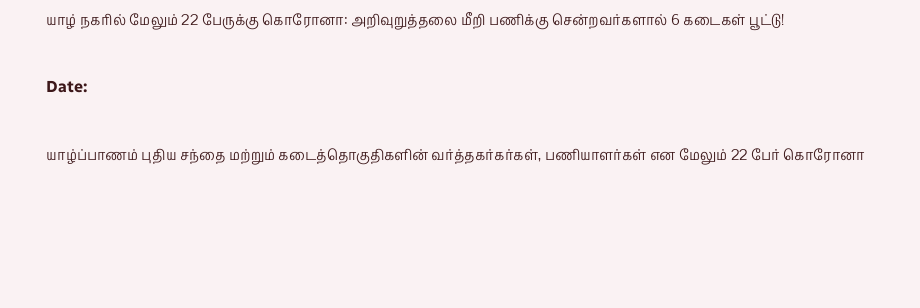யாழ் நகரில் மேலும் 22 பேருக்கு கொரோனா: அறிவுறுத்தலை மீறி பணிக்கு சென்றவர்களால் 6 கடைகள் பூட்டு!

Date:

யாழ்ப்பாணம் புதிய சந்தை மற்றும் கடைத்தொகுதிகளின் வர்த்தகர்கர்கள், பணியாளர்கள் என மேலும் 22 பேர் கொரோனா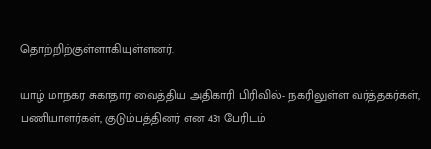தொற்றிற்குள்ளாகியுள்ளனர்.

யாழ் மாநகர சுகாதார வைத்திய அதிகாரி பிரிவில்- நகரிலுள்ள வர்த்தகர்கள், பணியாளர்கள், குடும்பத்தினர் என 431 பேரிடம்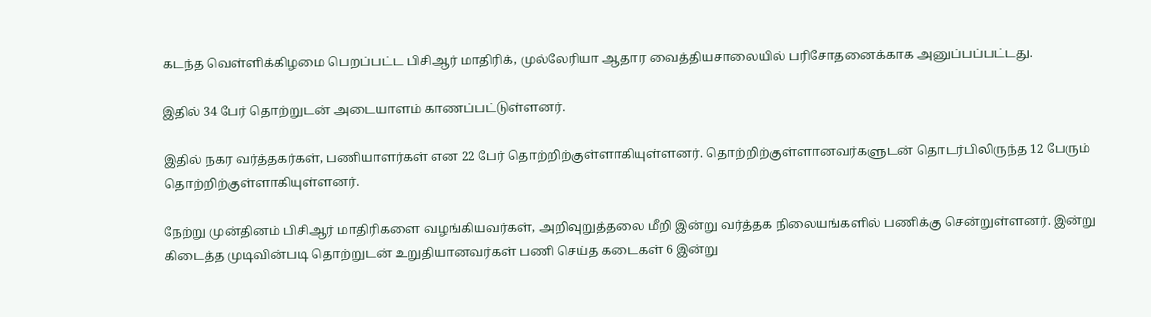கடந்த வெள்ளிக்கிழமை பெறப்பட்ட பிசிஆர் மாதிரிக், முல்லேரியா ஆதார வைத்தியசாலையில் பரிசோதனைக்காக அனுப்பப்பட்டது.

இதில் 34 பேர் தொற்றுடன் அடையாளம் காணப்பட்டுள்ளனர்.

இதில் நகர வர்த்தகர்கள், பணியாளர்கள் என 22 பேர் தொற்றிற்குள்ளாகியுள்ளனர். தொற்றிற்குள்ளானவர்களுடன் தொடர்பிலிருந்த 12 பேரும் தொற்றிற்குள்ளாகியுள்ளனர்.

நேற்று முன்தினம் பிசிஆர் மாதிரிகளை வழங்கியவர்கள், அறிவுறுத்தலை மீறி இன்று வர்த்தக நிலையங்களில் பணிக்கு சென்றுள்ளனர். இன்று கிடைத்த முடிவின்படி தொற்றுடன் உறுதியானவர்கள் பணி செய்த கடைகள் 6 இன்று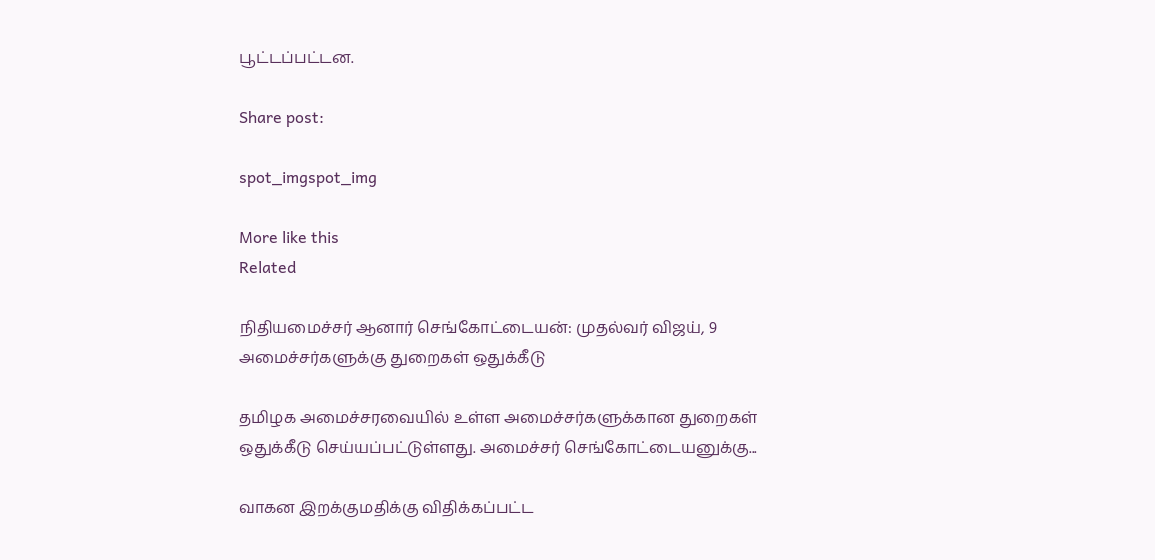பூட்டப்பட்டன.

Share post:

spot_imgspot_img

More like this
Related

நிதியமைச்சர் ஆனார் செங்கோட்டையன்: முதல்வர் விஜய், 9 அமைச்சர்களுக்கு துறைகள் ஒதுக்கீடு

தமிழக அமைச்சரவையில் உள்ள அமைச்சர்களுக்கான துறைகள் ஒதுக்கீடு செய்யப்பட்டுள்ளது. அமைச்சர் செங்கோட்டையனுக்கு...

வாகன இறக்குமதிக்கு விதிக்கப்பட்ட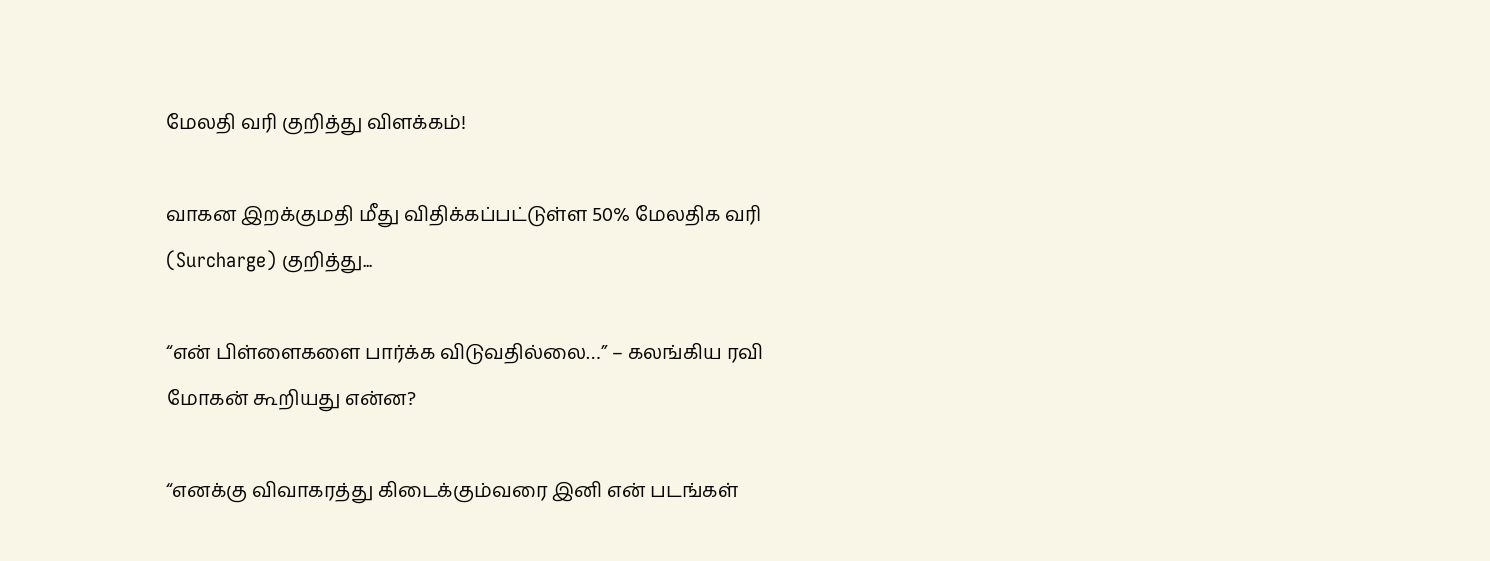மேலதி வரி குறித்து விளக்கம்!

வாகன இறக்குமதி மீது விதிக்கப்பட்டுள்ள 50% மேலதிக வரி (Surcharge) குறித்து...

“என் பிள்ளைகளை பார்க்க விடுவதில்லை…” – கலங்கிய ரவி மோகன் கூறியது என்ன?

“எனக்கு விவாகரத்து கிடைக்கும்வரை இனி என் படங்கள்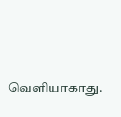வெளியாகாது.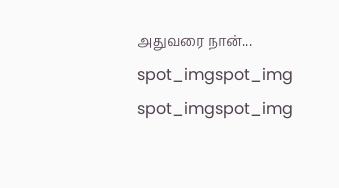அதுவரை நான்...
spot_imgspot_img
spot_imgspot_img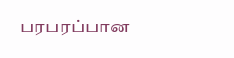பரபரப்பான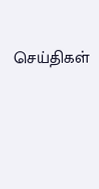செய்திகள்